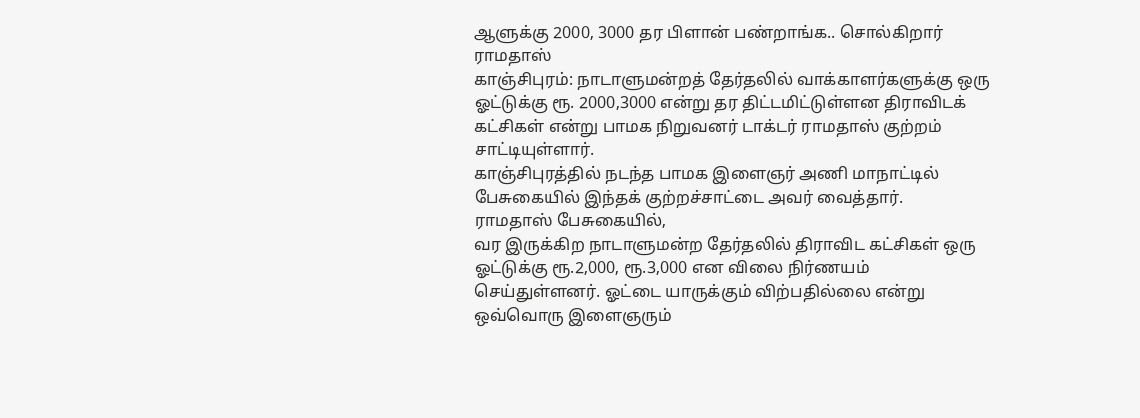ஆளுக்கு 2000, 3000 தர பிளான் பண்றாங்க.. சொல்கிறார் ராமதாஸ்
காஞ்சிபுரம்: நாடாளுமன்றத் தேர்தலில் வாக்காளர்களுக்கு ஒரு ஓட்டுக்கு ரூ. 2000,3000 என்று தர திட்டமிட்டுள்ளன திராவிடக் கட்சிகள் என்று பாமக நிறுவனர் டாக்டர் ராமதாஸ் குற்றம் சாட்டியுள்ளார்.
காஞ்சிபுரத்தில் நடந்த பாமக இளைஞர் அணி மாநாட்டில் பேசுகையில் இந்தக் குற்றச்சாட்டை அவர் வைத்தார்.
ராமதாஸ் பேசுகையில்,
வர இருக்கிற நாடாளுமன்ற தேர்தலில் திராவிட கட்சிகள் ஒரு ஓட்டுக்கு ரூ.2,000, ரூ.3,000 என விலை நிர்ணயம் செய்துள்ளனர். ஓட்டை யாருக்கும் விற்பதில்லை என்று ஒவ்வொரு இளைஞரும்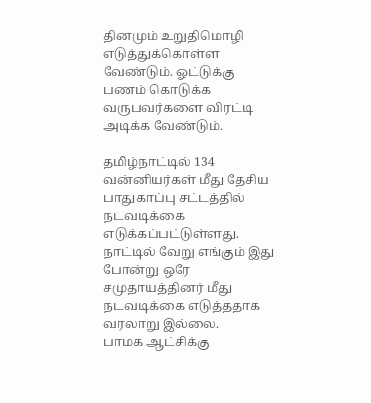தினமும் உறுதிமொழி எடுத்துக்கொள்ள வேண்டும். ஓட்டுக்கு பணம் கொடுக்க வருபவர்களை விரட்டி அடிக்க வேண்டும்.

தமிழ்நாட்டில் 134 வன்னியர்கள் மீது தேசிய பாதுகாப்பு சட்டத்தில் நடவடிக்கை எடுக்கப்பட்டுள்ளது. நாட்டில் வேறு எங்கும் இது போன்று ஒரே சமுதாயத்தினர் மீது நடவடிக்கை எடுத்ததாக வரலாறு இல்லை.
பாமக ஆட்சிக்கு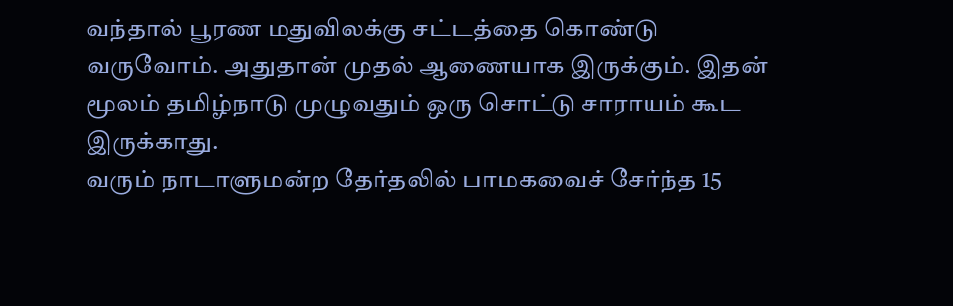வந்தால் பூரண மதுவிலக்கு சட்டத்தை கொண்டு வருவோம். அதுதான் முதல் ஆணையாக இருக்கும். இதன் மூலம் தமிழ்நாடு முழுவதும் ஒரு சொட்டு சாராயம் கூட இருக்காது.
வரும் நாடாளுமன்ற தேர்தலில் பாமகவைச் சேர்ந்த 15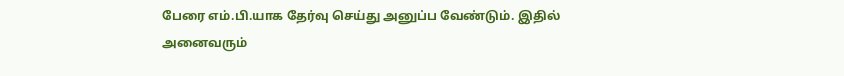பேரை எம்.பி.யாக தேர்வு செய்து அனுப்ப வேண்டும். இதில் அனைவரும்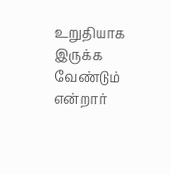உறுதியாக இருக்க வேண்டும் என்றார்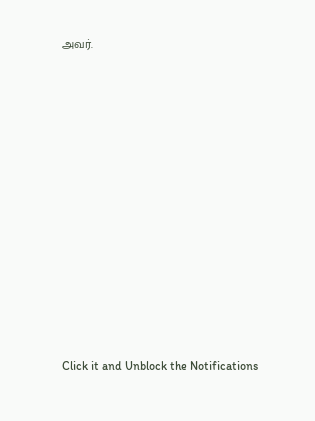அவர்.












Click it and Unblock the Notifications